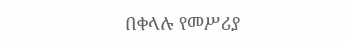በቀላሉ የመሥሪያ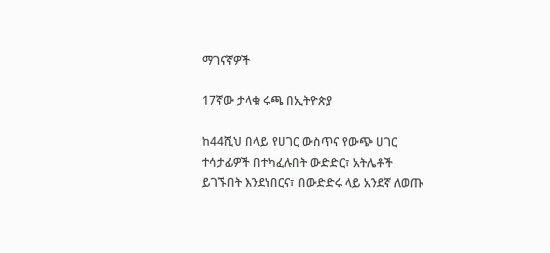ማገናኛዎች

17ኛው ታላቁ ሩጫ በኢትዮጵያ

ከ44ሺህ በላይ የሀገር ውስጥና የውጭ ሀገር ተሳታፊዎች በተካፈሉበት ውድድር፣ አትሌቶች ይገኙበት እንደነበርና፣ በውድድሩ ላይ አንደኛ ለወጡ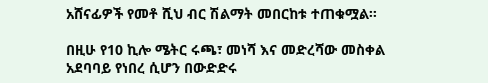አሸናፊዎች የመቶ ሺህ ብር ሽልማት መበርከቱ ተጠቁሟል፡፡

በዚሁ የ10 ኪሎ ሜትር ሩጫ፣ መነሻ እና መድረሻው መስቀል አደባባይ የነበረ ሲሆን በውድድሩ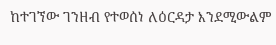ከተገኘው ገንዘብ የተወሰነ ለዕርዳታ እንደሚውልም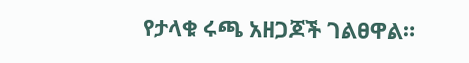የታላቁ ሩጫ አዘጋጆች ገልፀዋል።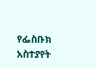የፌስቡክ አስተያየት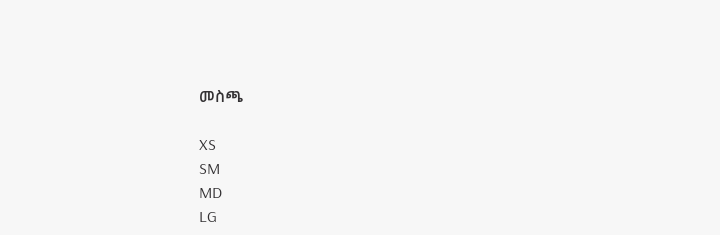መስጫ

XS
SM
MD
LG